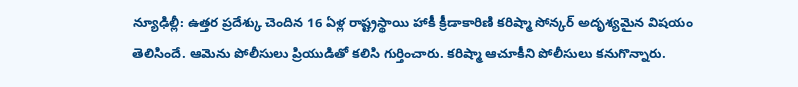న్యూఢిల్లీ: ఉత్తర ప్రదేశ్కు చెందిన 16 ఏళ్ల రాష్ట్రస్థాయి హాకీ క్రీడాకారిణి కరిష్మా సోన్కర్ అదృశ్యమైన విషయం తెలిసిందే. ఆమెను పోలీసులు ప్రియుడితో కలిసి గుర్తించారు. కరిష్మా ఆచూకీని పోలీసులు కనుగొన్నారు.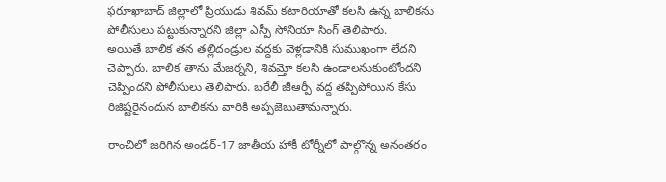ఫరూఖాబాద్ జిల్లాలో ప్రియుడు శివమ్ కటారియాతో కలసి ఉన్న బాలికను పోలీసులు పట్టుకున్నారని జిల్లా ఎస్పీ సోనియా సింగ్ తెలిపారు.
అయితే బాలిక తన తల్లిదండ్రుల వద్దకు వెళ్లడానికి సుముఖంగా లేదని చెప్పారు. బాలిక తాను మేజర్నని, శివమ్తో కలసి ఉండాలనుకుంటోందని చెప్పిందని పోలీసులు తెలిపారు. బరేలీ జీఆర్పీ వద్ద తప్పిపోయిన కేసు రిజిష్టరైనందున బాలికను వారికి అప్పజెబుతామన్నారు.

రాంచిలో జరిగిన అండర్-17 జాతీయ హాకీ టోర్నీలో పాల్గొన్న అనంతరం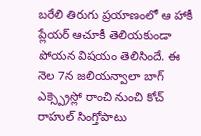బరేలి తిరుగు ప్రయాణంలో ఆ హాకీ ప్లేయర్ ఆచూకీ తెలియకుండా పోయన విషయం తెలిసిందే. ఈ నెల 7న జలియన్వాలా బాగ్ ఎక్స్ప్రెస్లో రాంచి నుంచి కోచ్ రాహుల్ సింగ్తోపాటు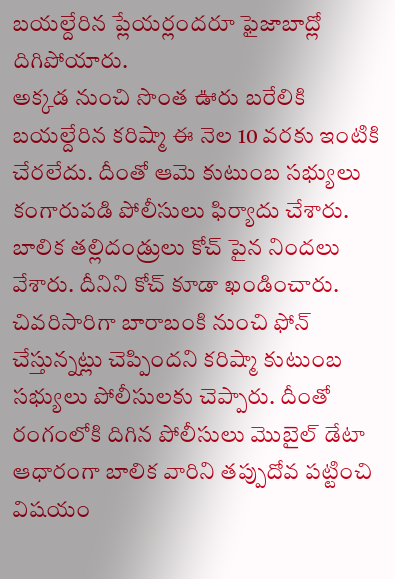బయల్దేరిన ప్లేయర్లందరూ ఫైజాబాద్లో దిగిపోయారు.
అక్కడ నుంచి సొంత ఊరు బరేలికి బయల్దేరిన కరిష్మా ఈ నెల 10 వరకు ఇంటికి చేరలేదు. దీంతో ఆమె కుటుంబ సభ్యులు కంగారుపడి పోలీసులు ఫిర్యాదు చేశారు. బాలిక తల్లిదండ్రులు కోచ్ పైన నిందలు వేశారు. దీనిని కోచ్ కూడా ఖండించారు.
చివరిసారిగా బారాబంకి నుంచి ఫోన్ చేస్తున్నట్లు చెప్పిందని కరిష్మా కుటుంబ సభ్యులు పోలీసులకు చెప్పారు. దీంతో రంగంలోకి దిగిన పోలీసులు మొబైల్ డేటా ఆధారంగా బాలిక వారిని తప్పుదోవ పట్టించి విషయం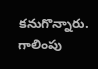కనుగొన్నారు. గాలింపు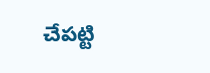చేపట్టి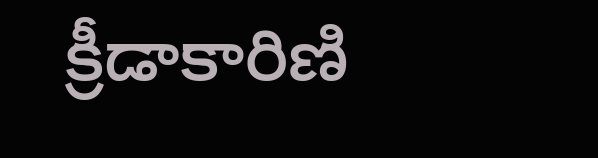క్రీడాకారిణి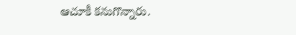ఆచూకీ కనుగొన్నారు.